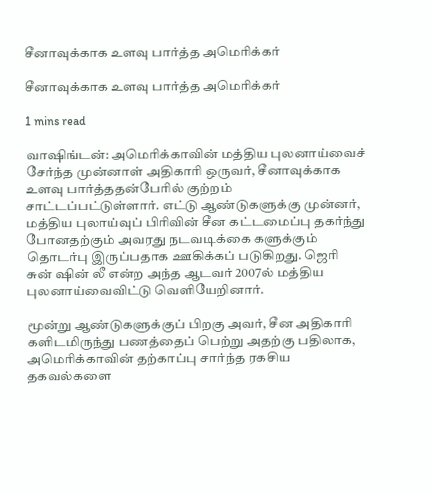சீனாவுக்காக உளவு பார்த்த அமெரிக்கர்

சீனாவுக்காக உளவு பார்த்த அமெரிக்கர்

1 mins read

வா‌ஷிங்டன்: அமெரிக்காவின் மத்திய புலனாய்வைச் சேர்ந்த முன்னாள் அதிகாரி ஒருவர், சீனாவுக்காக உளவு பார்த்ததன்பேரில் குற்றம் சாட்டப்பட்டுள்ளார். எட்டு ஆண்டுகளுக்கு முன்னர், மத்திய புலாய்வுப் பிரிவின் சீன கட்டமைப்பு தகர்ந்து போனதற்கும் அவரது நடவடிக்கை களுக்கும் தொடர்பு இருப்பதாக ஊகிக்கப் படுகிறது. ஜெரி சுன் ‌ஷின் லீ என்ற அந்த ஆடவர் 2007ல் மத்திய புலனாய்வைவிட்டு வெளியேறினார்.

மூன்று ஆண்டுகளுக்குப் பிறகு அவர், சீன அதிகாரி களிடமிருந்து பணத்தைப் பெற்று அதற்கு பதிலாக, அமெரிக்காவின் தற்காப்பு சார்ந்த ரகசிய தகவல்களை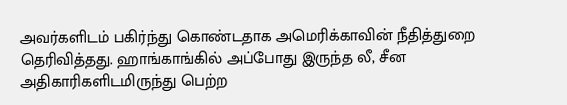அவர்களிடம் பகிர்ந்து கொண்டதாக அமெரிக்காவின் நீதித்துறை தெரிவித்தது. ஹாங்காங்கில் அப்போது இருந்த லீ, சீன அதிகாரிகளிடமிருந்து பெற்ற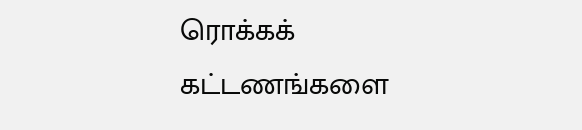ரொக்கக் கட்டணங்களை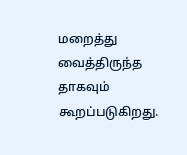மறைத்து வைத்திருந்த தாகவும் கூறப்படுகிறது.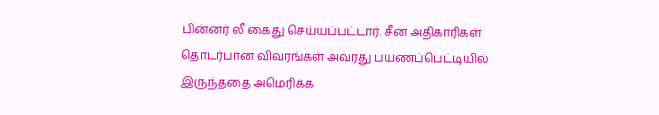பின்னர் லீ கைது செய்யப்பட்டார். சீன அதிகாரிகள் தொடர்பான விவரங்கள் அவரது பயணப்பெட்டியில் இருந்ததை அமெரிக்க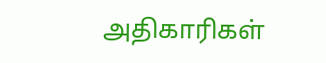அதிகாரிகள்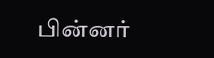பின்னர்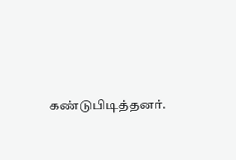கண்டுபிடித்தனர்.